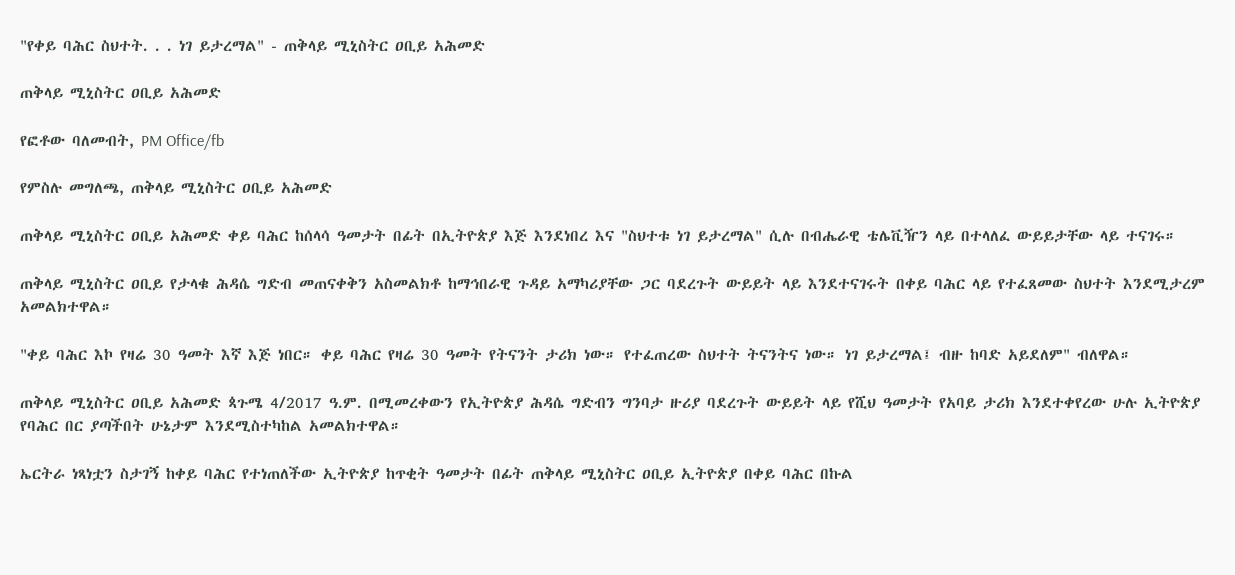"የቀይ ባሕር ስህተት. . . ነገ ይታረማል" - ጠቅላይ ሚኒስትር ዐቢይ አሕመድ

ጠቅላይ ሚኒስትር ዐቢይ አሕመድ

የፎቶው ባለመብት, PM Office/fb

የምስሉ መግለጫ, ጠቅላይ ሚኒስትር ዐቢይ አሕመድ

ጠቅላይ ሚኒስትር ዐቢይ አሕመድ ቀይ ባሕር ከሰላሳ ዓመታት በፊት በኢትዮጵያ እጅ እንደነበረ እና "ስህተቱ ነገ ይታረማል" ሲሉ በብሔራዊ ቴሌቪዥን ላይ በተላለፈ ውይይታቸው ላይ ተናገሩ።

ጠቅላይ ሚኒስትር ዐቢይ የታላቁ ሕዳሴ ግድብ መጠናቀቅን አስመልክቶ ከማኅበራዊ ጉዳይ አማካሪያቸው ጋር ባደረጉት ውይይት ላይ እንደተናገሩት በቀይ ባሕር ላይ የተፈጸመው ስህተት እንደሚታረም አመልክተዋል።

"ቀይ ባሕር እኮ የዛሬ 30 ዓመት እኛ እጅ ነበር። ቀይ ባሕር የዛሬ 30 ዓመት የትናንት ታሪክ ነው። የተፈጠረው ስህተት ትናንትና ነው። ነገ ይታረማል፤ ብዙ ከባድ አይደለም" ብለዋል።

ጠቅላይ ሚኒስትር ዐቢይ አሕመድ ጳጉሜ 4/2017 ዓ.ም. በሚመረቀውን የኢትዮጵያ ሕዳሴ ግድብን ግንባታ ዙሪያ ባደረጉት ውይይት ላይ የሺህ ዓመታት የአባይ ታሪክ እንደተቀየረው ሁሉ ኢትዮጵያ የባሕር በር ያጣችበት ሁኔታም እንደሚስተካከል አመልክተዋል።

ኤርትራ ነጻነቷን ስታገኝ ከቀይ ባሕር የተነጠለችው ኢትዮጵያ ከጥቂት ዓመታት በፊት ጠቅላይ ሚኒስትር ዐቢይ ኢትዮጵያ በቀይ ባሕር በኩል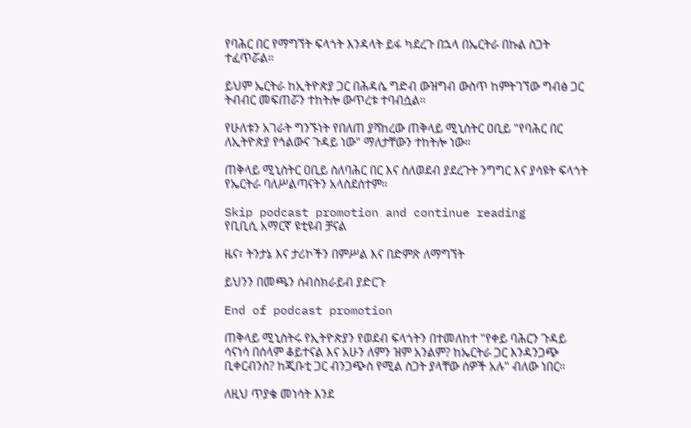የባሕር በር የማግኘት ፍላጎት እንዳላት ይፋ ካደረጉ በኋላ በኤርትራ በኩል ስጋት ተፈጥሯል።

ይህም ኤርትራ ከኢትዮጵያ ጋር በሕዳሴ ግድብ ውዝግብ ውስጥ ከምትገኘው ግብፅ ጋር ትብብር መፍጠሯን ተከትሎ ውጥረቱ ተባብሷል።

የሁለቱን አገራት ግንኙነት የበለጠ ያሻከረው ጠቅላይ ሚኒስትር ዐቢይ "የባሕር በር ለኢትዮጵያ የኅልውና ጉዳይ ነው" ማለታቸውን ተከትሎ ነው።

ጠቅላይ ሚኒስትር ዐቢይ ስለባሕር በር እና ስለወደብ ያደረጉት ንግግር እና ያሳዩት ፍላጎት የኤርትራ ባለሥልጣናትን አላስደሰተም።

Skip podcast promotion and continue reading
የቢቢሲ አማርኛ ዩቲዩብ ቻናል

ዜና፣ ትንታኔ እና ታሪኮችን በምሥል እና በድምጽ ለማግኘት

ይህንን በመጫን ሰብስክራይብ ያድርጉ

End of podcast promotion

ጠቅላይ ሚኒስትሩ የኢትዮጵያን የወደብ ፍላጎትን በተመለከተ "የቀይ ባሕርን ጉዳይ ሳናነሳ በሰላም ቆይተናል እና አሁን ለምን ዝም አንልም? ከኤርትራ ጋር እንዳንጋጭ ቢቀርብንስ? ከጂቡቲ ጋር ብንጋጭስ የሚል ስጋት ያላቸው ሰዎች አሉ" ብለው ነበር።

ለዚህ ጥያቄ መነሳት እንደ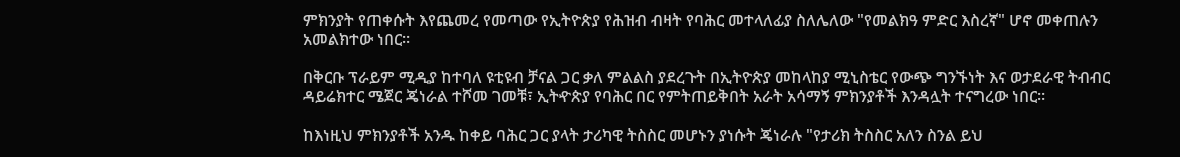ምክንያት የጠቀሱት እየጨመረ የመጣው የኢትዮጵያ የሕዝብ ብዛት የባሕር መተላለፊያ ስለሌለው "የመልክዓ ምድር እስረኛ" ሆኖ መቀጠሉን አመልክተው ነበር።

በቅርቡ ፕራይም ሚዲያ ከተባለ ዩቲዩብ ቻናል ጋር ቃለ ምልልስ ያደረጉት በኢትዮጵያ መከላከያ ሚኒስቴር የውጭ ግንኙነት እና ወታደራዊ ትብብር ዳይሬክተር ሜጀር ጄነራል ተሾመ ገመቹ፣ ኢትዯጵያ የባሕር በር የምትጠይቅበት አራት አሳማኝ ምክንያቶች እንዳሏት ተናግረው ነበር።

ከእነዚህ ምክንያቶች አንዱ ከቀይ ባሕር ጋር ያላት ታሪካዊ ትስስር መሆኑን ያነሱት ጄነራሉ "የታሪክ ትስስር አለን ስንል ይህ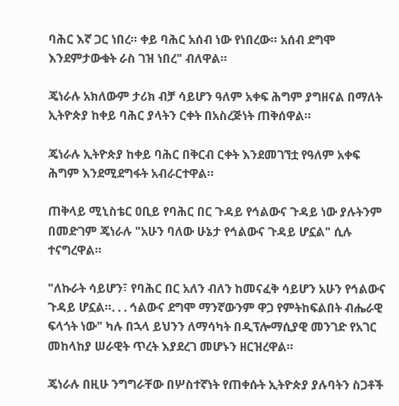ባሕር እኛ ጋር ነበረ። ቀይ ባሕር አሰብ ነው የነበረው። አሰብ ደግሞ እንደምታውቁት ራስ ገዝ ነበረ" ብለዋል።

ጄነራሉ አክለውም ታሪክ ብቻ ሳይሆን ዓለም አቀፍ ሕግም ያግዘናል በማለት ኢትዮጵያ ከቀይ ባሕር ያላትን ርቀት በአስረጅነት ጠቅሰዋል።

ጄነራሉ ኢትዮጵያ ከቀይ ባሕር በቅርብ ርቀት እንደመገኘቷ የዓለም አቀፍ ሕግም እንደሚደግፋት አብራርተዋል።

ጠቅላይ ሚኒስቴር ዐቢይ የባሕር በር ጉዳይ የኅልውና ጉዳይ ነው ያሉትንም በመድገም ጄነራሉ "አሁን ባለው ሁኔታ የኅልውና ጉዳይ ሆኗል" ሲሉ ተናግረዋል።

"ለኩራት ሳይሆን፣ የባሕር በር አለን ብለን ከመናፈቅ ሳይሆን አሁን የኅልውና ጉዳይ ሆኗል።. . . ኅልውና ደግሞ ማንኛውንም ዋጋ የምትከፍልበት ብሔራዊ ፍላጎት ነው" ካሉ በኋላ ይህንን ለማሳካት በዲፕሎማሲያዊ መንገድ የአገር መከላከያ ሠራዊት ጥረት እያደረገ መሆኑን ዘርዝረዋል።

ጄነራሉ በዚሁ ንግግራቸው በሦስተኛነት የጠቀሱት ኢትዮጵያ ያሉባትን ስጋቶች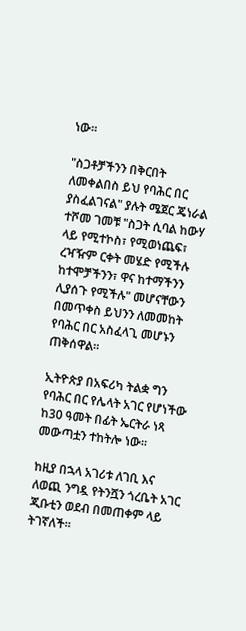ነው።

"ስጋቶቻችንን በቅርበት ለመቀልበስ ይህ የባሕር በር ያስፈልገናል" ያሉት ሜጀር ጄነራል ተሾመ ገመቹ "ስጋት ሲባል ከውሃ ላይ የሚተኮስ፣ የሚወነጨፍ፣ ረዣዥም ርቀት መሄድ የሚችሉ ከተሞቻችንን፣ ዋና ከተማችንን ሊያሰጉ የሚችሉ" መሆናቸውን በመጥቀስ ይህንን ለመመከት የባሕር በር አስፈላጊ መሆኑን ጠቅሰዋል።

ኢትዮጵያ በአፍሪካ ትልቋ ግን የባሕር በር የሌላት አገር የሆነችው ከ30 ዓመት በፊት ኤርትራ ነጻ መውጣቷን ተከትሎ ነው።

ከዚያ በኋላ አገሪቱ ለገቢ እና ለወጪ ንግዷ የትንሿን ጎረቤት አገር ጂቡቲን ወደብ በመጠቀም ላይ ትገኛለች።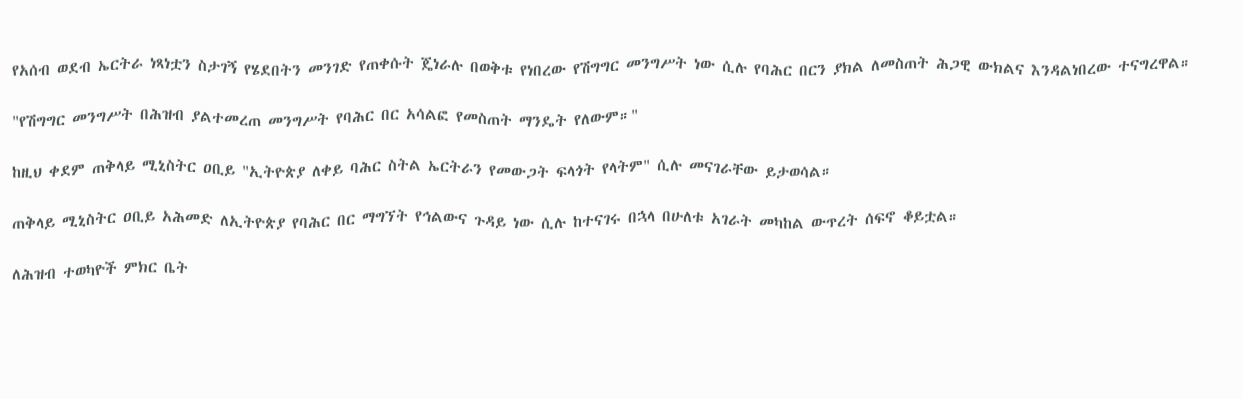የአሰብ ወደብ ኤርትራ ነጻነቷን ስታገኝ የሄደበትን መንገድ የጠቀሱት ጄነራሉ በወቅቱ የነበረው የሽግግር መንግሥት ነው ሲሉ የባሕር በርን ያክል ለመስጠት ሕጋዊ ውክልና እንዳልነበረው ተናግረዋል።

"የሽግግር መንግሥት በሕዝብ ያልተመረጠ መንግሥት የባሕር በር አሳልፎ የመስጠት ማንዴት የለውም።"

ከዚህ ቀደም ጠቅላይ ሚኒስትር ዐቢይ "ኢትዮጵያ ለቀይ ባሕር ስትል ኤርትራን የመውጋት ፍላጎት የላትም" ሲሉ መናገራቸው ይታወሳል።

ጠቅላይ ሚኒስትር ዐቢይ አሕመድ ለኢትዮጵያ የባሕር በር ማግኘት የኅልውና ጉዳይ ነው ሲሉ ከተናገሩ በኋላ በሁለቱ አገራት መካከል ውጥረት ሰፍኖ ቆይቷል።

ለሕዝብ ተወካዮች ምክር ቤት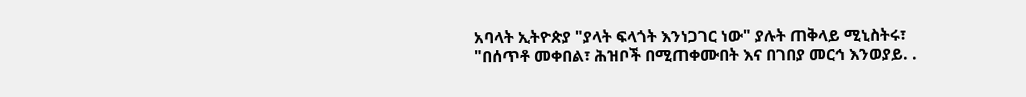አባላት ኢትዮጵያ "ያላት ፍላጎት እንነጋገር ነው" ያሉት ጠቅላይ ሚኒስትሩ፣ "በሰጥቶ መቀበል፣ ሕዝቦች በሚጠቀሙበት እና በገበያ መርኅ እንወያይ. .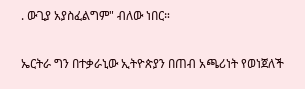. ውጊያ አያስፈልግም" ብለው ነበር።

ኤርትራ ግን በተቃራኒው ኢትዮጵያን በጠብ አጫሪነት የወነጀለች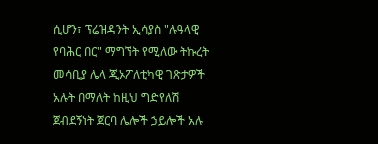ሲሆን፣ ፕሬዝዳንት ኢሳያስ "ሉዓላዊ የባሕር በር" ማግኘት የሚለው ትኩረት መሳቢያ ሌላ ጂኦፖለቲካዊ ገጽታዎች አሉት በማለት ከዚህ ግድየለሽ ጀብደኝነት ጀርባ ሌሎች ኃይሎች አሉ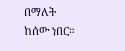በማለት ከሰው ነበር።